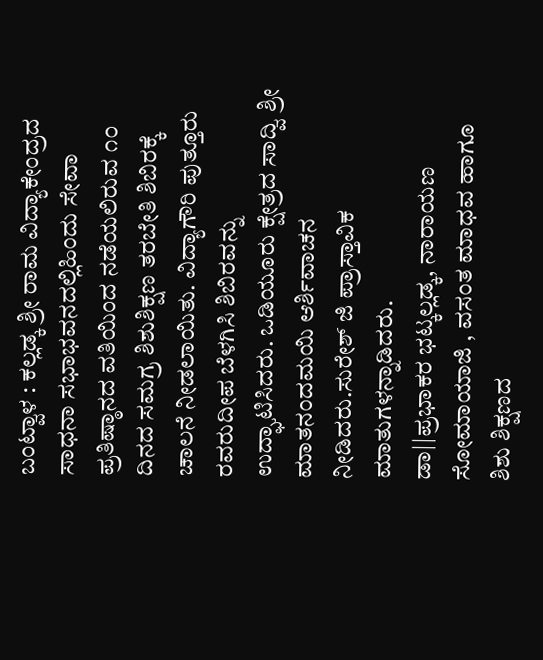ಬಂಟ್ವಾಳ : ಕಲ್ಲಡ್ಕ ಶ್ರೀ ರಾಮ ವಿದ್ಯಾಕೇಂದ್ರದ ಸಾಧನಾ ಸಭಾಭವನದಲ್ಲಿಹಿಂದು ಸೇವಾ ಪ್ರತಿಷ್ಠಾನದ ವತಿಯಿಂದ ನಡೆಯಲಿರುವ ೧೦ ದಿನದ ಸಮಗ್ರ ಶಿಶುಶಿಕ್ಷಣ ತರಬೇತಿ ಶಿಬಿರಕ್ಕೆ ಚಾಲನೆ ನೀಡಲಾಯಿತು. ವಿದ್ಯಾಗೌರಿ ಪುತ್ತೂರು ರವರುದೀಪ ಬೆಳಗಿಸಿ ಶಿಬಿರವನ್ನು ಉದ್ಘಾಟಿಸಿದರು. ಒಡಿಯೂರು ಕ್ಷೇತ್ರದ ಸಾದ್ವಿ ಶ್ರೀ ಮಾತನಂದಮಯಿ ಆರ್ಶಿವಾಚನ ನೀಡಿದರು.ಸುರೇಶ್ ಜಿ ಪ್ರಾಸ್ತಾವಿಕ ಮಾತುಗಳನ್ನಾಡಿದರು.
ಡಾ||ಪ್ರಭಾಕರ ಭಟ್ಕಲ್ಲಡ್ಕ, ನಾರಾಯಣ ಸೋಮಾಯಾಜಿ , ವಸಂತ ಮಾಧವ ಹಾಗೂ ಶಿಶು ಶಿಕ್ಷಣದ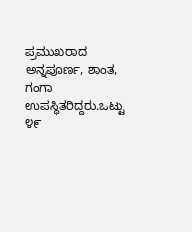ಪ್ರಮುಖರಾದ ಅನ್ನಪೂರ್ಣ, ಶಾಂತ, ಗಂಗಾ ಉಪಸ್ಥಿತರಿದ್ದರು.ಒಟ್ಟು ೪೯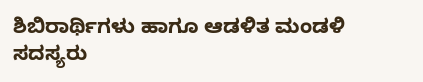ಶಿಬಿರಾರ್ಥಿಗಳು ಹಾಗೂ ಆಡಳಿತ ಮಂಡಳಿ ಸದಸ್ಯರು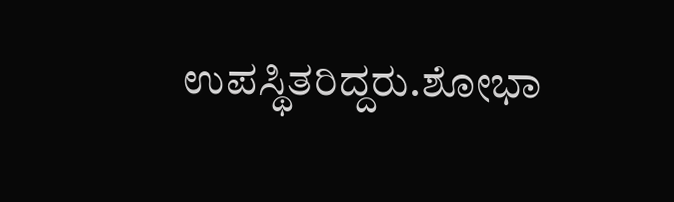ಉಪಸ್ಥಿತರಿದ್ದರು.ಶೋಭಾ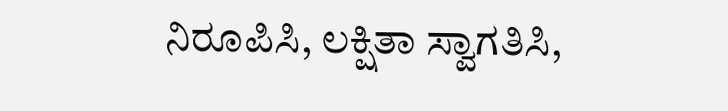ನಿರೂಪಿಸಿ, ಲಕ್ಷಿತಾ ಸ್ವಾಗತಿಸಿ,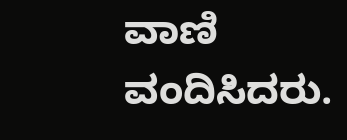ವಾಣಿ ವಂದಿಸಿದರು.